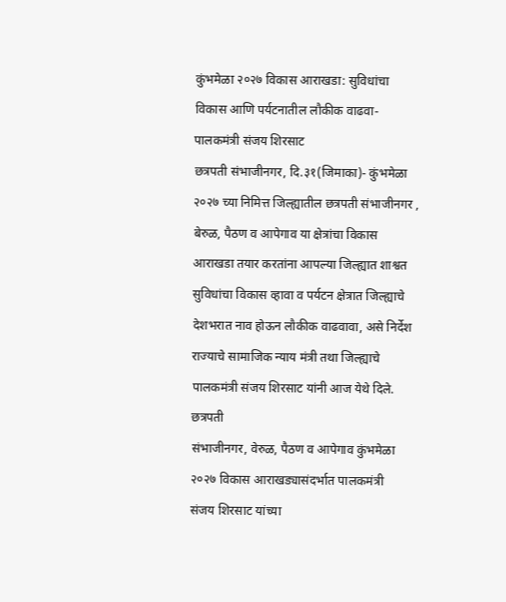कुंभमेळा २०२७ विकास आराखडा: सुविधांचा विकास आणि पर्यटनातील लौकीक वाढवा- पालकमंत्री संजय शिरसाट
छत्रपती संभाजीनगर, दि.३१(जिमाका)- कुंभमेळा २०२७ च्या निमित्त जिल्ह्यातील छत्रपती संभाजीनगर , बेरुळ, पैठण व आपेगाव या क्षेत्रांचा विकास आराखडा तयार करतांना आपल्या जिल्ह्यात शाश्वत सुविधांचा विकास व्हावा व पर्यटन क्षेत्रात जिल्ह्याचे देशभरात नाव होऊन लौकीक वाढवावा, असे निर्देश राज्याचे सामाजिक न्याय मंत्री तथा जिल्ह्याचे पालकमंत्री संजय शिरसाट यांनी आज येथे दिले.
छत्रपती
संभाजीनगर, वेरुळ, पैठण व आपेगाव कुंभमेळा २०२७ विकास आराखड्यासंदर्भात पालकमंत्री
संजय शिरसाट यांच्या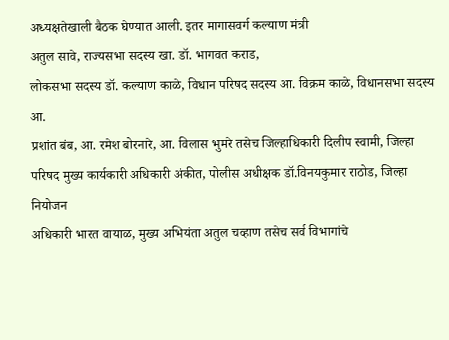अध्यक्षतेखाली बैठक घेण्यात आली. इतर मागासवर्ग कल्याण मंत्री
अतुल सावे, राज्यसभा सदस्य खा. डॉ. भागवत कराड,
लोकसभा सदस्य डॉ. कल्याण काळे, विधान परिषद सदस्य आ. विक्रम काळे, विधानसभा सदस्य आ.
प्रशांत बंब, आ. रमेश बोरनारे, आ. विलास भुमरे तसेच जिल्हाधिकारी दिलीप स्वामी, जिल्हा
परिषद मुख्य कार्यकारी अधिकारी अंकीत, पोलीस अधीक्षक डॉ.विनयकुमार राठोड, जिल्हा नियोजन
अधिकारी भारत वायाळ, मुख्य अभियंता अतुल चव्हाण तसेच सर्व विभागांचे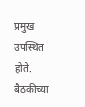प्रमुख उपस्थित
होते.
बैठकीच्या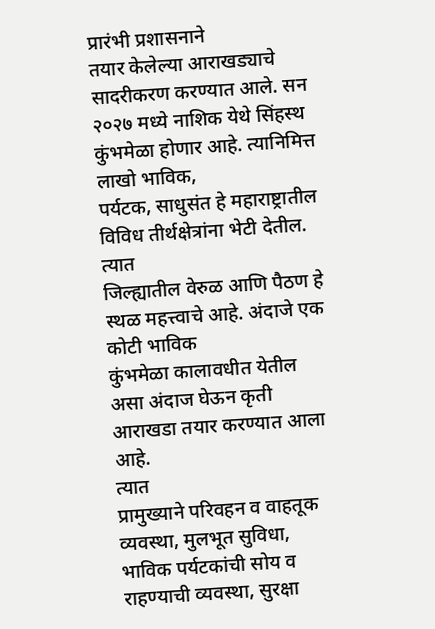प्रारंभी प्रशासनाने
तयार केलेल्या आराखड्याचे सादरीकरण करण्यात आले. सन
२०२७ मध्ये नाशिक येथे सिंहस्थ कुंभमेळा होणार आहे. त्यानिमित्त लाखो भाविक,
पर्यटक, साधुसंत हे महाराष्ट्रातील विविध तीर्थक्षेत्रांना भेटी देतील. त्यात
जिल्ह्यातील वेरुळ आणि पैठण हे स्थळ महत्त्वाचे आहे. अंदाजे एक कोटी भाविक
कुंभमेळा कालावधीत येतील असा अंदाज घेऊन कृती आराखडा तयार करण्यात आला आहे.
त्यात
प्रामुख्याने परिवहन व वाहतूक व्यवस्था, मुलभूत सुविधा, भाविक पर्यटकांची सोय व
राहण्याची व्यवस्था, सुरक्षा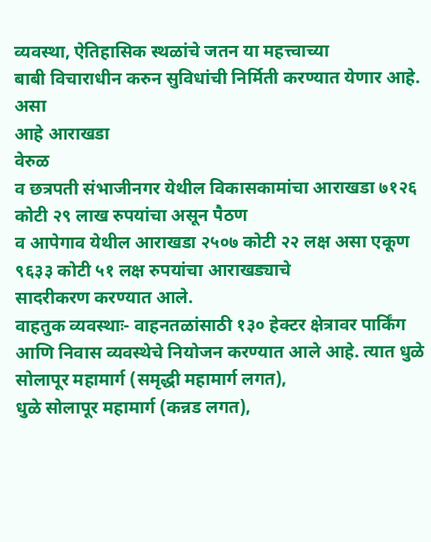व्यवस्था, ऐतिहासिक स्थळांचे जतन या महत्त्वाच्या
बाबी विचाराधीन करुन सुविधांची निर्मिती करण्यात येणार आहे.
असा
आहे आराखडा
वेरुळ
व छत्रपती संभाजीनगर येथील विकासकामांचा आराखडा ७१२६ कोटी २९ लाख रुपयांचा असून पैठण
व आपेगाव येथील आराखडा २५०७ कोटी २२ लक्ष असा एकूण ९६३३ कोटी ५१ लक्ष रुपयांचा आराखड्याचे
सादरीकरण करण्यात आले.
वाहतुक व्यवस्थाः- वाहनतळांसाठी १३० हेक्टर क्षेत्रावर पार्किंग
आणि निवास व्यवस्थेचे नियोजन करण्यात आले आहे. त्यात धुळे सोलापूर महामार्ग (समृद्धी महामार्ग लगत),
धुळे सोलापूर महामार्ग (कन्नड लगत),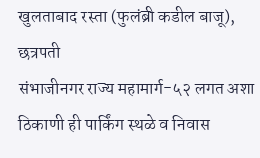खुलताबाद रस्ता (फुलंब्री कडील बाजू), छत्रपती
संभाजीनगर राज्य महामार्ग-५२ लगत अशा ठिकाणी ही पार्किंग स्थळे व निवास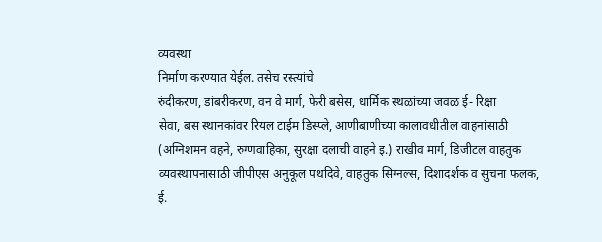व्यवस्था
निर्माण करण्यात येईल. तसेच रस्त्यांचे
रुंदीकरण, डांबरीकरण, वन वे मार्ग, फेरी बसेस, धार्मिक स्थळांच्या जवळ ई- रिक्षा
सेवा, बस स्थानकांवर रियल टाईम डिस्प्ले, आणीबाणीच्या कालावधीतील वाहनांसाठी
(अग्निशमन वहने, रुग्णवाहिका, सुरक्षा दलाची वाहने इ.) राखीव मार्ग, डिजीटल वाहतुक
व्यवस्थापनासाठी जीपीएस अनुकूल पथदिवे, वाहतुक सिग्नल्स, दिशादर्शक व सुचना फलक,
ई.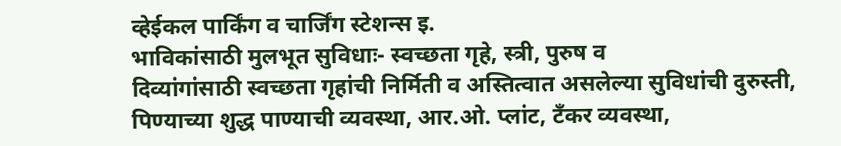व्हेईकल पार्किंग व चार्जिंग स्टेशन्स इ.
भाविकांसाठी मुलभूत सुविधाः- स्वच्छता गृहे, स्त्री, पुरुष व
दिव्यांगांसाठी स्वच्छता गृहांची निर्मिती व अस्तित्वात असलेल्या सुविधांची दुरुस्ती,
पिण्याच्या शुद्ध पाण्याची व्यवस्था, आर.ओ. प्लांट, टॅंकर व्यवस्था,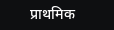प्राथमिक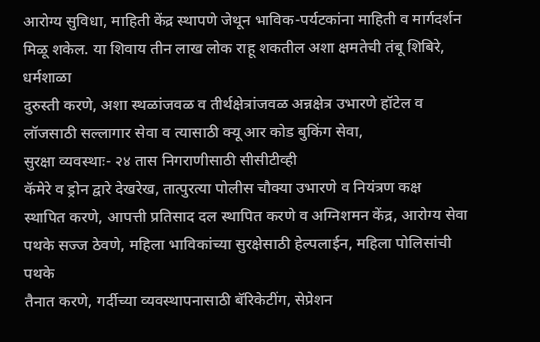आरोग्य सुविधा, माहिती केंद्र स्थापणे जेथून भाविक-पर्यटकांना माहिती व मार्गदर्शन
मिळू शकेल. या शिवाय तीन लाख लोक राहू शकतील अशा क्षमतेची तंबू शिबिरे, धर्मशाळा
दुरुस्ती करणे, अशा स्थळांजवळ व तीर्थक्षेत्रांजवळ अन्नक्षेत्र उभारणे हॉटेल व
लॉजसाठी सल्लागार सेवा व त्यासाठी क्यू आर कोड बुकिंग सेवा,
सुरक्षा व्यवस्थाः- २४ तास निगराणीसाठी सीसीटीव्ही
कॅमेरे व ड्रोन द्वारे देखरेख, तात्पुरत्या पोलीस चौक्या उभारणे व नियंत्रण कक्ष
स्थापित करणे, आपत्ती प्रतिसाद दल स्थापित करणे व अग्निशमन केंद्र, आरोग्य सेवा
पथके सज्ज ठेवणे, महिला भाविकांच्या सुरक्षेसाठी हेल्पलाईन, महिला पोलिसांची पथके
तैनात करणे, गर्दीच्या व्यवस्थापनासाठी बॅरिकेटींग, सेप्रेशन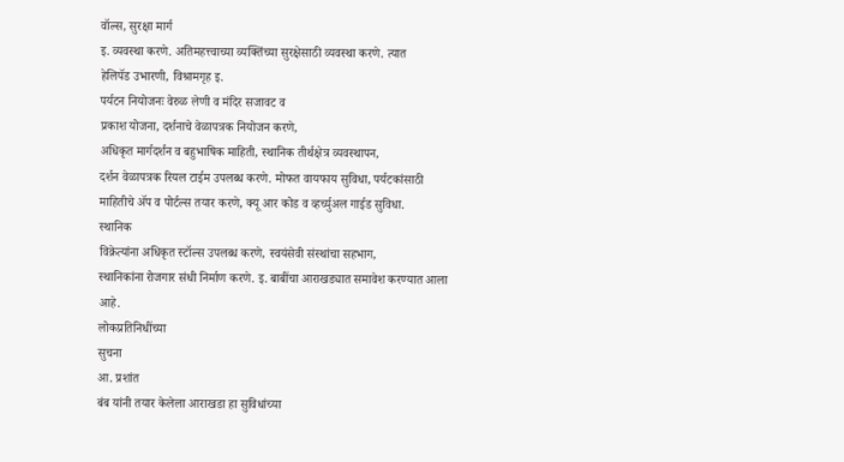वॉल्स, सुरक्षा मार्ग
इ. व्यवस्था करणे. अतिमहत्त्वाच्या व्यक्तिंच्या सुरक्षेसाठी व्यवस्था करणे. त्यात
हेलिपॅड उभारणी, विश्रामगृह इ.
पर्यटन नियोजनः वेरुळ लेणी व मंदिर सजावट व
प्रकाश योजना, दर्शनाचे वेळापत्रक नियोजन करणे,
अधिकृत मार्गदर्शन व बहुभाषिक माहिती, स्थानिक तीर्थक्षेत्र व्यवस्थापन,
दर्शन वेळापत्रक रियल टाईम उपलब्ध करणे. मोफत वायफाय सुविधा, पर्यटकांसाठी
माहितीचे ॲप व पोर्टल्स तयार करणे, क्यू आर कोड व व्हर्च्युअल गाईड सुविधा.
स्थानिक
विक्रेत्यांना अधिकृत स्टॉल्स उपलब्ध करणे, स्वयंसेवी संस्थांचा सहभाग,
स्थानिकांना रोजगार संधी निर्माण करणे. इ. बाबींचा आराखड्यात समावेश करण्यात आला
आहे.
लोकप्रतिनिधींच्या
सुचना
आ. प्रशांत
बंब यांनी तयार केलेला आराखडा हा सुविधांच्या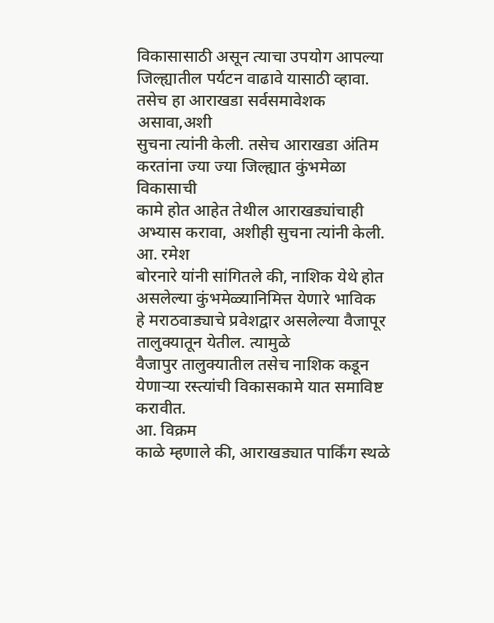विकासासाठी असून त्याचा उपयोग आपल्या
जिल्ह्यातील पर्यटन वाढावे यासाठी व्हावा. तसेच हा आराखडा सर्वसमावेशक असावा,अशी
सुचना त्यांनी केली. तसेच आराखडा अंतिम करतांना ज्या ज्या जिल्ह्यात कुंभमेळा विकासाची
कामे होत आहेत तेथील आराखड्यांचाही अभ्यास करावा, अशीही सुचना त्यांनी केली.
आ. रमेश
बोरनारे यांनी सांगितले की, नाशिक येथे होत असलेल्या कुंभमेळ्यानिमित्त येणारे भाविक
हे मराठवाड्याचे प्रवेशद्वार असलेल्या वैजापूर तालुक्यातून येतील. त्यामुळे
वैजापुर तालुक्यातील तसेच नाशिक कडून येणाऱ्या रस्त्यांची विकासकामे यात समाविष्ट
करावीत.
आ. विक्रम
काळे म्हणाले की, आराखड्यात पार्किंग स्थळे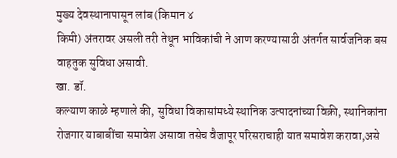मुख्य देवस्थानापासून लांब (किमान ४
किमी) अंतरावर असली तरी तेथून भाविकांची ने आण करण्यासाठी अंतर्गत सार्वजनिक बस
वाहतुक सुविधा असावी.
खा. डॉ.
कल्याण काळे म्हणाले की, सुविधा विकासांमध्ये स्थानिक उत्पादनांच्या विक्री, स्थानिकांना
रोजगार याबाबींचा समावेश असावा तसेच वैजापूर परिसराचाही यात समावेश करावा,असे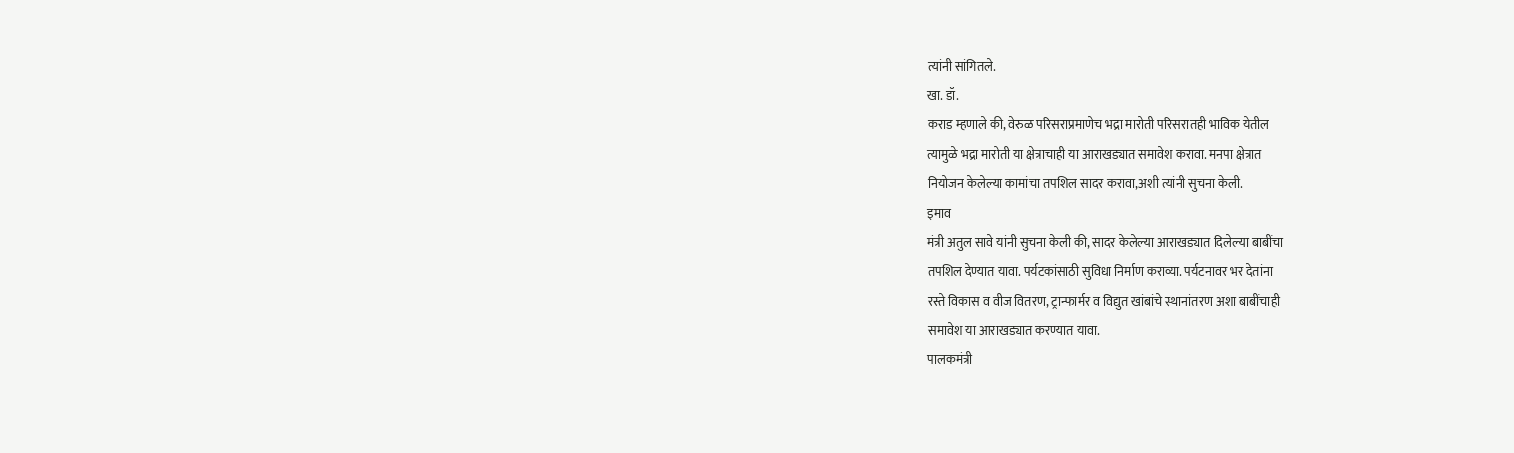त्यांनी सांगितले.
खा. डॉ.
कराड म्हणाले की, वेरुळ परिसराप्रमाणेच भद्रा मारोती परिसरातही भाविक येतील
त्यामुळे भद्रा मारोती या क्षेत्राचाही या आराखड्यात समावेश करावा. मनपा क्षेत्रात
नियोजन केलेल्या कामांचा तपशिल सादर करावा,अशी त्यांनी सुचना केली.
इमाव
मंत्री अतुल सावे यांनी सुचना केली की, सादर केलेल्या आराखड्यात दिलेल्या बाबींचा
तपशिल देण्यात यावा. पर्यटकांसाठी सुविधा निर्माण कराव्या. पर्यटनावर भर देतांना
रस्ते विकास व वीज वितरण, ट्रान्फार्मर व विद्युत खांबांचे स्थानांतरण अशा बाबींचाही
समावेश या आराखड्यात करण्यात यावा.
पालकमंत्री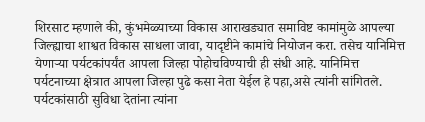शिरसाट म्हणाले की, कुंभमेळ्याच्या विकास आराखड्यात समाविष्ट कामांमुळे आपल्या
जिल्ह्याचा शाश्वत विकास साधला जावा, यादृष्टीने कामांचे नियोजन करा. तसेच यानिमित्त
येणाऱ्या पर्यटकांपर्यंत आपला जिल्हा पोहोचविण्याची ही संधी आहे. यानिमित्त
पर्यटनाच्या क्षेत्रात आपला जिल्हा पुढे कसा नेता येईल हे पहा,असे त्यांनी सांगितले.
पर्यटकांसाठी सुविधा देतांना त्यांना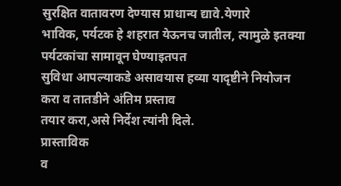सुरक्षित वातावरण देण्यास प्राधान्य द्यावे.येणारे
भाविक, पर्यटक हे शहरात येऊनच जातील, त्यामुळे इतक्या पर्यटकांचा सामावून घेण्याइतपत
सुविधा आपल्याकडे असावयास हव्या यादृष्टीने नियोजन करा व तातडीने अंतिम प्रस्ताव
तयार करा,असे निर्देश त्यांनी दिले.
प्रास्ताविक
व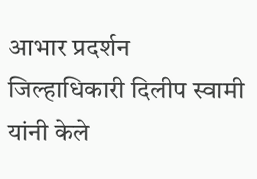आभार प्रदर्शन जिल्हाधिकारी दिलीप स्वामी यांनी केले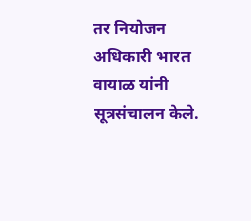तर नियोजन अधिकारी भारत
वायाळ यांनी सूत्रसंचालन केले.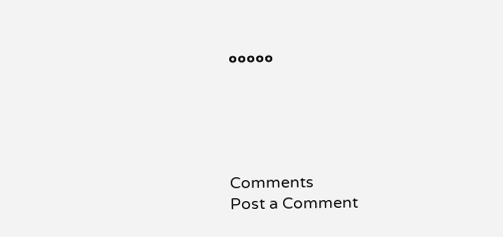०००००





Comments
Post a Comment